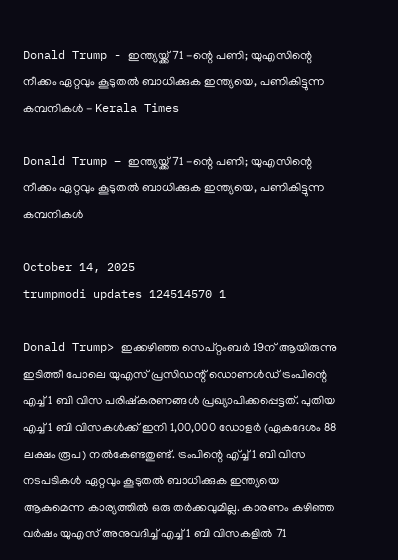Donald Trump - ഇന്ത്യയ്ക്ക് 71 -ന്റെ പണി; യുഎസിന്റെ നീക്കം ഏറ്റവും കൂടുതല്‍ ബാധിക്കുക ഇന്ത്യയെ, പണികിട്ടുന്ന കമ്പനികള്‍ - Kerala Times

Donald Trump – ഇന്ത്യയ്ക്ക് 71 -ന്റെ പണി; യുഎസിന്റെ നീക്കം ഏറ്റവും കൂടുതല്‍ ബാധിക്കുക ഇന്ത്യയെ, പണികിട്ടുന്ന കമ്പനികള്‍

October 14, 2025
trumpmodi updates 124514570 1

Donald Trump> ഇക്കഴിഞ്ഞ സെപ്റ്റംബര്‍ 19ന് ആയിരുന്നു ഇടിത്തീ പോലെ യുഎസ് പ്രസിഡന്റ് ഡൊണള്‍ഡ് ട്രംപിന്റെ എച്ച് 1 ബി വിസ പരിഷ്‌കരണങ്ങള്‍ പ്രഖ്യാപിക്കപ്പെട്ടത്. പുതിയ എച്ച് 1 ബി വിസകള്‍ക്ക് ഇനി 1,00,000 ഡോളര്‍ (ഏകദേശം 88 ലക്ഷം രൂപ) നല്‍കേണ്ടതുണ്ട്. ട്രംപിന്റെ എ്ച്ച് 1 ബി വിസ നടപടികള്‍ ഏറ്റവും കൂടുതല്‍ ബാധിക്കുക ഇന്ത്യയെ ആകുമെന്ന കാര്യത്തില്‍ ഒരു തര്‍ക്കവുമില്ല. കാരണം കഴിഞ്ഞ വര്‍ഷം യുഎസ് അനുവദിച്ച് എച്ച് 1 ബി വിസകളില്‍ 71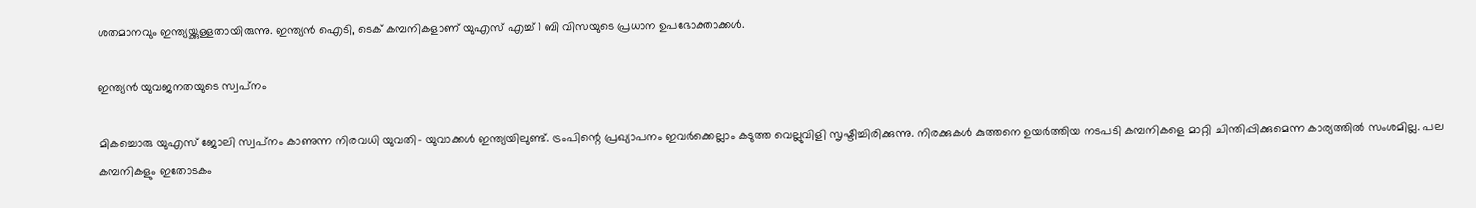ശതമാനവും ഇന്ത്യയ്ക്കുള്ളതായിരുന്നു. ഇന്ത്യന്‍ ഐടി, ടെക് കമ്പനികളാണ് യുഎസ് എച്ച് 1 ബി വിസയുടെ പ്രധാന ഉപഭോക്താക്കള്‍.

ഇന്ത്യന്‍ യുവജനതയുടെ സ്വപ്‌നം

മികച്ചൊരു യുഎസ് ജോലി സ്വപ്‌നം കാണുന്ന നിരവധി യുവതി- യുവാക്കള്‍ ഇന്ത്യയിലുണ്ട്. ട്രംപിന്റെ പ്രഖ്യാപനം ഇവര്‍ക്കെല്ലാം കടുത്ത വെല്ലുവിളി സൃഷ്ടിച്ചിരിക്കുന്നു. നിരക്കുകള്‍ കുത്തനെ ഉയര്‍ത്തിയ നടപടി കമ്പനികളെ മാറ്റി ചിന്തിപ്പിക്കുമെന്ന കാര്യത്തില്‍ സംശമില്ല. പല കമ്പനികളും ഇതോടകം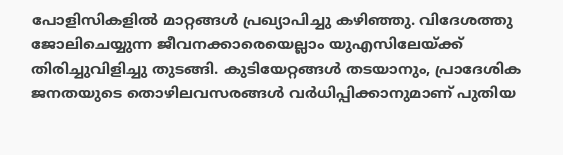പോളിസികളില്‍ മാറ്റങ്ങള്‍ പ്രഖ്യാപിച്ചു കഴിഞ്ഞു. വിദേശത്തു ജോലിചെയ്യുന്ന ജീവനക്കാരെയെല്ലാം യുഎസിലേയ്ക്ക് തിരിച്ചുവിളിച്ചു തുടങ്ങി. കുടിയേറ്റങ്ങള്‍ തടയാനും, പ്രാദേശിക ജനതയുടെ തൊഴിലവസരങ്ങള്‍ വര്‍ധിപ്പിക്കാനുമാണ് പുതിയ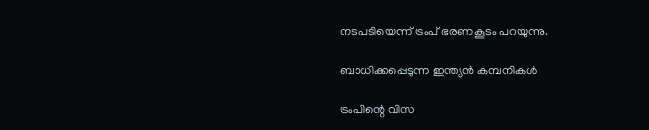നടപടിയെന്ന് ട്രംപ് ഭരണകൂടം പറയുന്നു.

ബാധിക്കപ്പെടുന്ന ഇന്ത്യന്‍ കമ്പനികള്‍

ട്രംപിന്റെ വിസ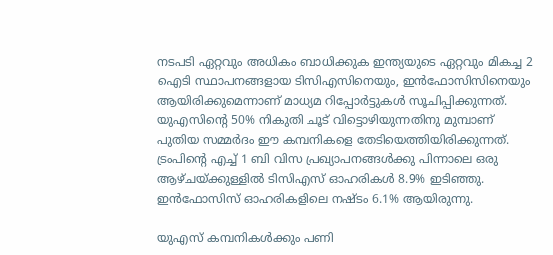നടപടി ഏറ്റവും അധികം ബാധിക്കുക ഇന്ത്യയുടെ ഏറ്റവും മികച്ച 2 ഐടി സ്ഥാപനങ്ങളായ ടിസിഎസിനെയും, ഇന്‍ഫോസിസിനെയും ആയിരിക്കുമെന്നാണ് മാധ്യമ റിപ്പോർട്ടുകൾ സൂചിപ്പിക്കുന്നത്. യുഎസിന്റെ 50% നികുതി ചൂട് വിട്ടൊഴിയുന്നതിനു മുമ്പാണ് പുതിയ സമ്മര്‍ദം ഈ കമ്പനികളെ തേടിയെത്തിയിരിക്കുന്നത്. ട്രംപിന്റെ എച്ച് 1 ബി വിസ പ്രഖ്യാപനങ്ങള്‍ക്കു പിന്നാലെ ഒരു ആഴ്ചയ്ക്കുള്ളില്‍ ടിസിഎസ് ഓഹരികള്‍ 8.9% ഇടിഞ്ഞു. ഇന്‍ഫോസിസ് ഓഹരികളിലെ നഷ്ടം 6.1% ആയിരുന്നു.

യുഎസ് കമ്പനികള്‍ക്കും പണി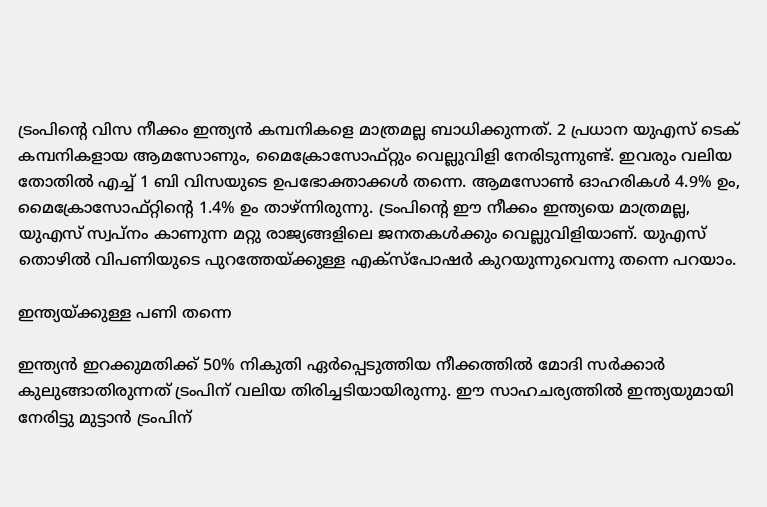ട്രംപിന്റെ വിസ നീക്കം ഇന്ത്യന്‍ കമ്പനികളെ മാത്രമല്ല ബാധിക്കുന്നത്. 2 പ്രധാന യുഎസ് ടെക് കമ്പനികളായ ആമസോണും, മൈക്രോസോഫ്റ്റും വെല്ലുവിളി നേരിടുന്നുണ്ട്. ഇവരും വലിയ തോതില്‍ എച്ച് 1 ബി വിസയുടെ ഉപഭോക്താക്കള്‍ തന്നെ. ആമസോണ്‍ ഓഹരികള്‍ 4.9% ഉം, മൈക്രോസോഫ്റ്റിന്റെ 1.4% ഉം താഴ്ന്നിരുന്നു. ട്രംപിന്റെ ഈ നീക്കം ഇന്ത്യയെ മാത്രമല്ല, യുഎസ് സ്വപ്‌നം കാണുന്ന മറ്റു രാജ്യങ്ങളിലെ ജനതകള്‍ക്കും വെല്ലുവിളിയാണ്. യുഎസ് തൊഴില്‍ വിപണിയുടെ പുറത്തേയ്ക്കുള്ള എക്‌സ്‌പോഷര്‍ കുറയുന്നുവെന്നു തന്നെ പറയാം.

ഇന്ത്യയ്ക്കുള്ള പണി തന്നെ

ഇന്ത്യന്‍ ഇറക്കുമതിക്ക് 50% നികുതി ഏര്‍പ്പെടുത്തിയ നീക്കത്തില്‍ മോദി സര്‍ക്കാര്‍ കുലുങ്ങാതിരുന്നത് ട്രംപിന് വലിയ തിരിച്ചടിയായിരുന്നു. ഈ സാഹചര്യത്തില്‍ ഇന്ത്യയുമായി നേരിട്ടു മുട്ടാന്‍ ട്രംപിന്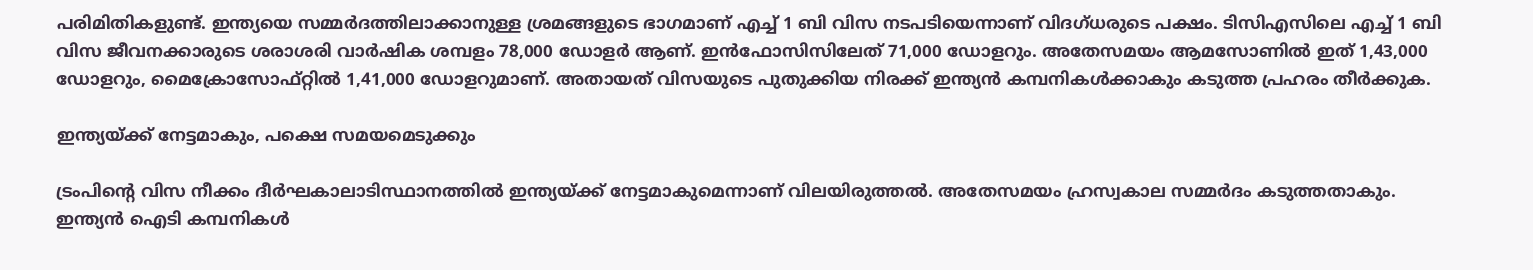പരിമിതികളുണ്ട്. ഇന്ത്യയെ സമ്മര്‍ദത്തിലാക്കാനുള്ള ശ്രമങ്ങളുടെ ഭാഗമാണ് എച്ച് 1 ബി വിസ നടപടിയെന്നാണ് വിദഗ്ധരുടെ പക്ഷം. ടിസിഎസിലെ എച്ച് 1 ബി വിസ ജീവനക്കാരുടെ ശരാശരി വാര്‍ഷിക ശമ്പളം 78,000 ഡോളര്‍ ആണ്. ഇന്‍ഫോസിസിലേത് 71,000 ഡോളറും. അതേസമയം ആമസോണില്‍ ഇത് 1,43,000 ഡോളറും, മൈക്രോസോഫ്റ്റില്‍ 1,41,000 ഡോളറുമാണ്. അതായത് വിസയുടെ പുതുക്കിയ നിരക്ക് ഇന്ത്യന്‍ കമ്പനികള്‍ക്കാകും കടുത്ത പ്രഹരം തീര്‍ക്കുക.

ഇന്ത്യയ്ക്ക് നേട്ടമാകും, പക്ഷെ സമയമെടുക്കും

ട്രംപിന്റെ വിസ നീക്കം ദീര്‍ഘകാലാടിസ്ഥാനത്തില്‍ ഇന്ത്യയ്ക്ക് നേട്ടമാകുമെന്നാണ് വിലയിരുത്തല്‍. അതേസമയം ഹ്രസ്വകാല സമ്മര്‍ദം കടുത്തതാകും. ഇന്ത്യന്‍ ഐടി കമ്പനികള്‍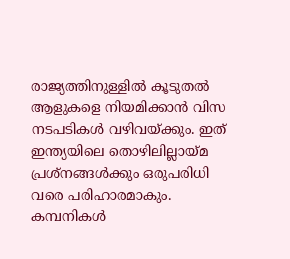രാജ്യത്തിനുള്ളില്‍ കൂടുതല്‍ ആളുകളെ നിയമിക്കാന്‍ വിസ നടപടികള്‍ വഴിവയ്ക്കും. ഇത് ഇന്ത്യയിലെ തൊഴിലില്ലായ്മ പ്രശ്‌നങ്ങള്‍ക്കും ഒരുപരിധി വരെ പരിഹാരമാകും. കമ്പനികള്‍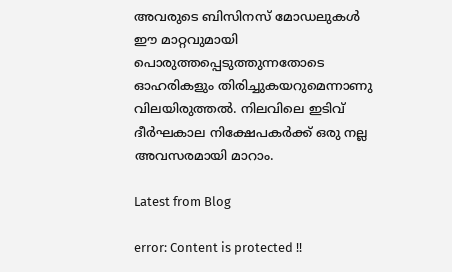അവരുടെ ബിസിനസ് മോഡലുകള്‍ ഈ മാറ്റവുമായി പൊരുത്തപ്പെടുത്തുന്നതോടെ ഓഹരികളും തിരിച്ചുകയറുമെന്നാണു വിലയിരുത്തല്‍. നിലവിലെ ഇടിവ് ദീര്‍ഘകാല നിക്ഷേപകര്‍ക്ക് ഒരു നല്ല അവസരമായി മാറാം.

Latest from Blog

error: Content is protected !!